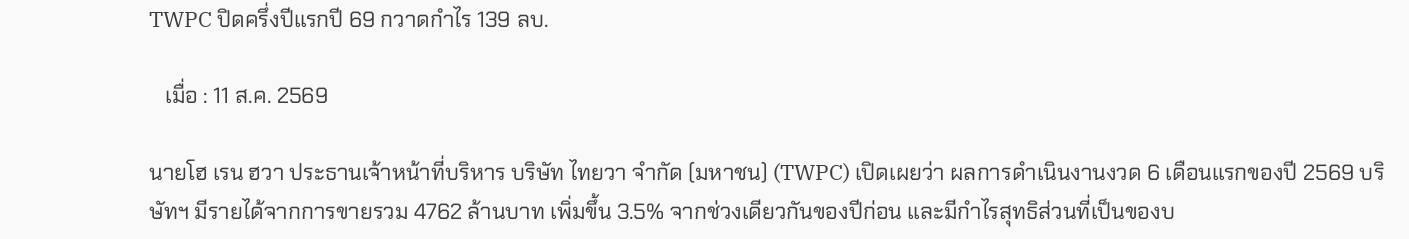TWPC ปิดครึ่งปีแรกปี 69 กวาดกำไร 139 ลบ.

   เมื่อ : 11 ส.ค. 2569

นายโฮ เรน ฮวา ประธานเจ้าหน้าที่บริหาร บริษัท ไทยวา จำกัด (มหาชน) (TWPC) เปิดเผยว่า ผลการดำเนินงานงวด 6 เดือนแรกของปี 2569 บริษัทฯ มีรายได้จากการขายรวม 4762 ล้านบาท เพิ่มขึ้น 3.5% จากช่วงเดียวกันของปีก่อน และมีกำไรสุทธิส่วนที่เป็นของบ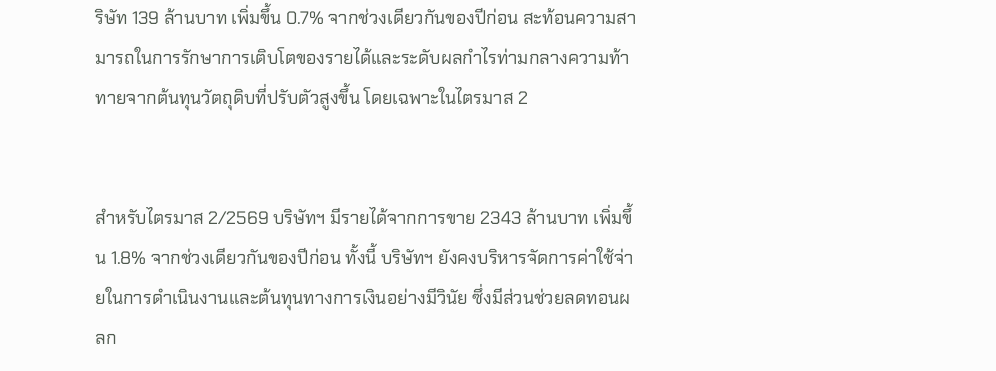ริษัท 139 ล้านบาท เพิ่มขึ้น 0.7% จากช่วงเดียวกันของปีก่อน สะท้อนความสามารถในการรักษาการเติบโตของรายได้และระดับผลกำไรท่ามกลางความท้าทายจากต้นทุนวัตถุดิบที่ปรับตัวสูงขึ้น โดยเฉพาะในไตรมาส 2


สำหรับไตรมาส 2/2569 บริษัทฯ มีรายได้จากการขาย 2343 ล้านบาท เพิ่มขึ้น 1.8% จากช่วงเดียวกันของปีก่อน ทั้งนี้ บริษัทฯ ยังคงบริหารจัดการค่าใช้จ่ายในการดำเนินงานและต้นทุนทางการเงินอย่างมีวินัย ซึ่งมีส่วนช่วยลดทอนผลก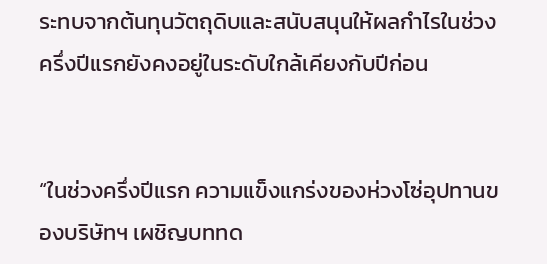ระทบจากต้นทุนวัตถุดิบและสนับสนุนให้ผลกำไรในช่วงครึ่งปีแรกยังคงอยู่ในระดับใกล้เคียงกับปีก่อน


“ในช่วงครึ่งปีแรก ความแข็งแกร่งของห่วงโซ่อุปทานของบริษัทฯ เผชิญบททด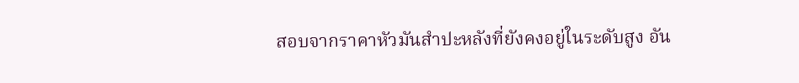สอบจากราคาหัวมันสำปะหลังที่ยังคงอยู่ในระดับสูง อัน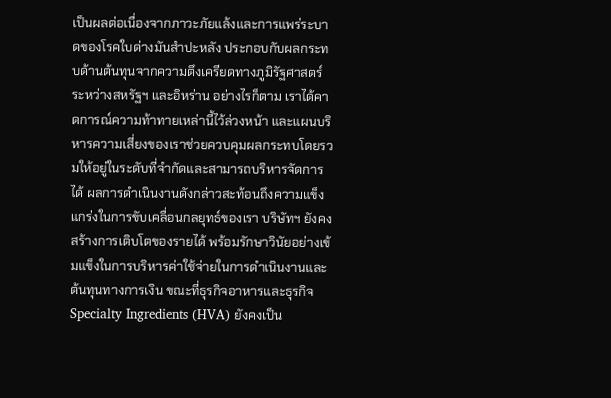เป็นผลต่อเนื่องจากภาวะภัยแล้งและการแพร่ระบาดของโรคใบด่างมันสำปะหลัง ประกอบกับผลกระทบด้านต้นทุนจากความตึงเครียดทางภูมิรัฐศาสตร์ระหว่างสหรัฐฯ และอิหร่าน อย่างไรก็ตาม เราได้คาดการณ์ความท้าทายเหล่านี้ไว้ล่วงหน้า และแผนบริหารความเสี่ยงของเราช่วยควบคุมผลกระทบโดยรวมให้อยู่ในระดับที่จำกัดและสามารถบริหารจัดการได้ ผลการดำเนินงานดังกล่าวสะท้อนถึงความแข็งแกร่งในการขับเคลื่อนกลยุทธ์ของเรา บริษัทฯ ยังคงสร้างการเติบโตของรายได้ พร้อมรักษาวินัยอย่างเข้มแข็งในการบริหารค่าใช้จ่ายในการดำเนินงานและต้นทุนทางการเงิน ขณะที่ธุรกิจอาหารและธุรกิจ Specialty Ingredients (HVA) ยังคงเป็น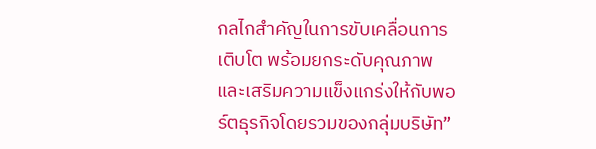กลไกสำคัญในการขับเคลื่อนการเติบโต พร้อมยกระดับคุณภาพและเสริมความแข็งแกร่งให้กับพอร์ตธุรกิจโดยรวมของกลุ่มบริษัท”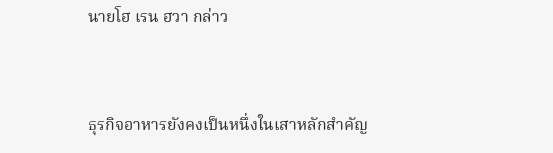นายโฮ เรน ฮวา กล่าว


ธุรกิจอาหารยังคงเป็นหนึ่งในเสาหลักสำคัญ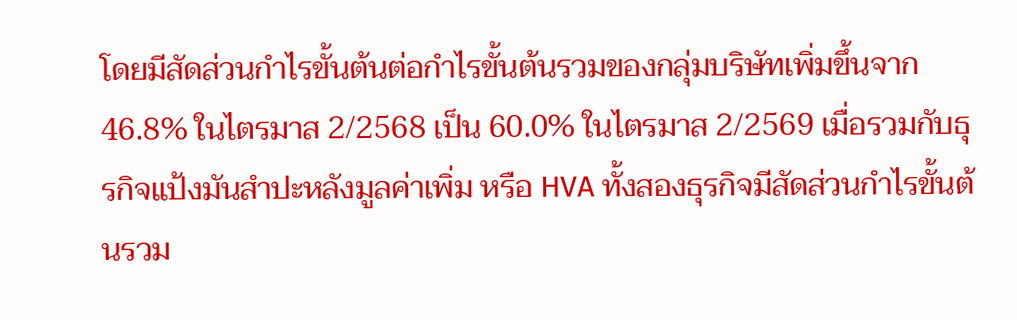โดยมีสัดส่วนกำไรขั้นต้นต่อกำไรขั้นต้นรวมของกลุ่มบริษัทเพิ่มขึ้นจาก 46.8% ในไตรมาส 2/2568 เป็น 60.0% ในไตรมาส 2/2569 เมื่อรวมกับธุรกิจแป้งมันสำปะหลังมูลค่าเพิ่ม หรือ HVA ทั้งสองธุรกิจมีสัดส่วนกำไรขั้นต้นรวม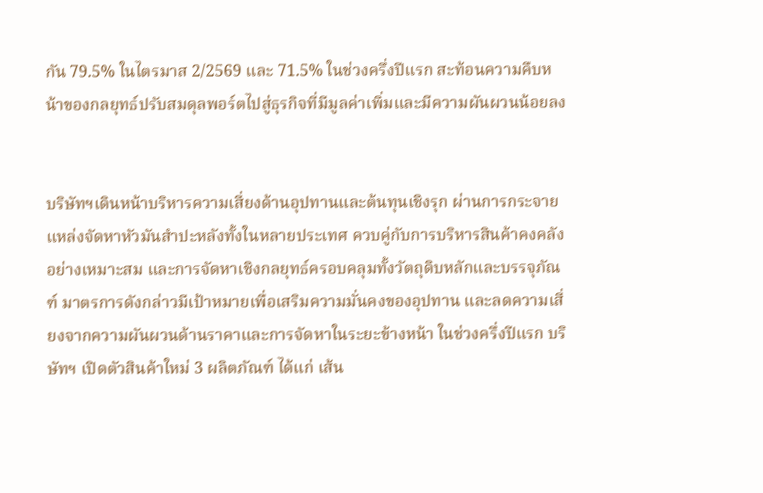กัน 79.5% ในไตรมาส 2/2569 และ 71.5% ในช่วงครึ่งปีแรก สะท้อนความคืบหน้าของกลยุทธ์ปรับสมดุลพอร์ตไปสู่ธุรกิจที่มีมูลค่าเพิ่มและมีความผันผวนน้อยลง


บริษัทฯเดินหน้าบริหารความเสี่ยงด้านอุปทานและต้นทุนเชิงรุก ผ่านการกระจายแหล่งจัดหาหัวมันสำปะหลังทั้งในหลายประเทศ ควบคู่กับการบริหารสินค้าคงคลังอย่างเหมาะสม และการจัดหาเชิงกลยุทธ์ครอบคลุมทั้งวัตถุดิบหลักและบรรจุภัณฑ์ มาตรการดังกล่าวมีเป้าหมายเพื่อเสริมความมั่นคงของอุปทาน และลดความเสี่ยงจากความผันผวนด้านราคาและการจัดหาในระยะข้างหน้า ในช่วงครึ่งปีแรก บริษัทฯ เปิดตัวสินค้าใหม่ 3 ผลิตภัณฑ์ ได้แก่ เส้น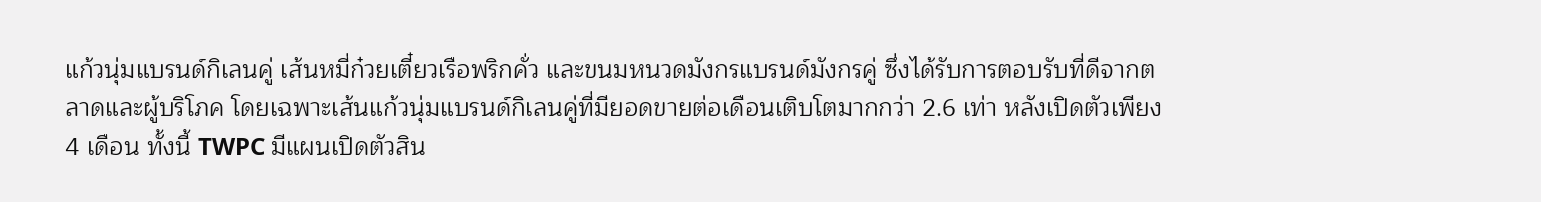แก้วนุ่มแบรนด์กิเลนคู่ เส้นหมี่ก๋วยเตี๋ยวเรือพริกคั่ว และขนมหนวดมังกรแบรนด์มังกรคู่ ซึ่งได้รับการตอบรับที่ดีจากตลาดและผู้บริโภค โดยเฉพาะเส้นแก้วนุ่มแบรนด์กิเลนคู่ที่มียอดขายต่อเดือนเติบโตมากกว่า 2.6 เท่า หลังเปิดตัวเพียง 4 เดือน ทั้งนี้ TWPC มีแผนเปิดตัวสิน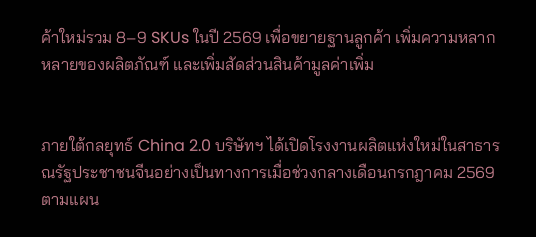ค้าใหม่รวม 8–9 SKUs ในปี 2569 เพื่อขยายฐานลูกค้า เพิ่มความหลากหลายของผลิตภัณฑ์ และเพิ่มสัดส่วนสินค้ามูลค่าเพิ่ม


ภายใต้กลยุทธ์ China 2.0 บริษัทฯ ได้เปิดโรงงานผลิตแห่งใหม่ในสาธารณรัฐประชาชนจีนอย่างเป็นทางการเมื่อช่วงกลางเดือนกรกฎาคม 2569 ตามแผน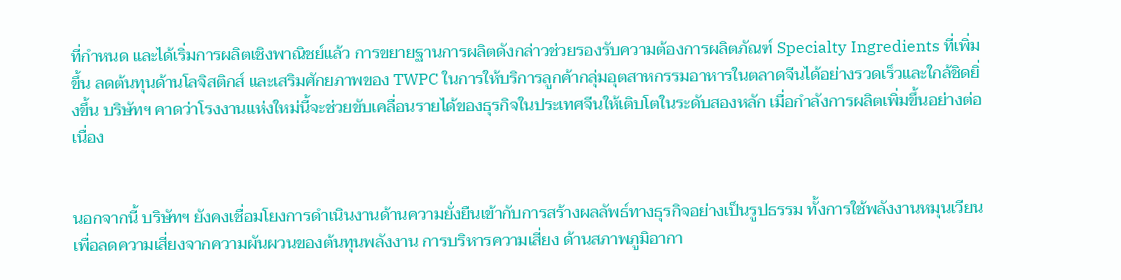ที่กำหนด และได้เริ่มการผลิตเชิงพาณิชย์แล้ว การขยายฐานการผลิตดังกล่าวช่วยรองรับความต้องการผลิตภัณฑ์ Specialty Ingredients ที่เพิ่มขึ้น ลดต้นทุนด้านโลจิสติกส์ และเสริมศักยภาพของ TWPC ในการให้บริการลูกค้ากลุ่มอุตสาหกรรมอาหารในตลาดจีนได้อย่างรวดเร็วและใกล้ชิดยิ่งขึ้น บริษัทฯ คาดว่าโรงงานแห่งใหม่นี้จะช่วยขับเคลื่อนรายได้ของธุรกิจในประเทศจีนให้เติบโตในระดับสองหลัก เมื่อกำลังการผลิตเพิ่มขึ้นอย่างต่อเนื่อง


นอกจากนี้ บริษัทฯ ยังคงเชื่อมโยงการดำเนินงานด้านความยั่งยืนเข้ากับการสร้างผลลัพธ์ทางธุรกิจอย่างเป็นรูปธรรม ทั้งการใช้พลังงานหมุนเวียนเพื่อลดความเสี่ยงจากความผันผวนของต้นทุนพลังงาน การบริหารความเสี่ยง ด้านสภาพภูมิอากา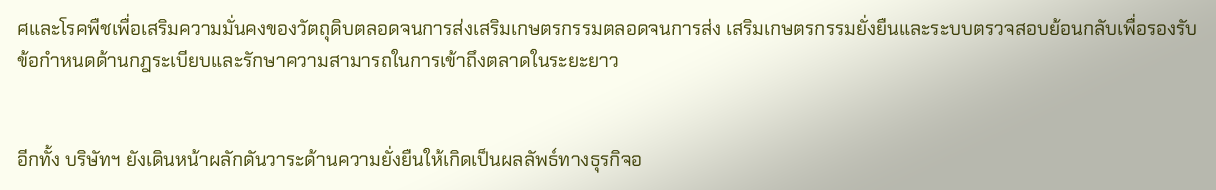ศและโรคพืชเพื่อเสริมความมั่นคงของวัตถุดิบตลอดจนการส่งเสริมเกษตรกรรมตลอดจนการส่ง เสริมเกษตรกรรมยั่งยืนและระบบตรวจสอบย้อนกลับเพื่อรองรับข้อกำหนดด้านกฎระเบียบและรักษาความสามารถในการเข้าถึงตลาดในระยะยาว


อีกทั้ง บริษัทฯ ยังเดินหน้าผลักดันวาระด้านความยั่งยืนให้เกิดเป็นผลลัพธ์ทางธุรกิจอ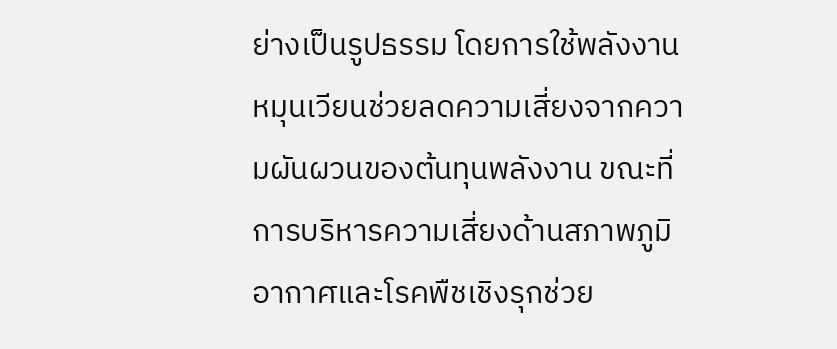ย่างเป็นรูปธรรม โดยการใช้พลังงานหมุนเวียนช่วยลดความเสี่ยงจากความผันผวนของต้นทุนพลังงาน ขณะที่การบริหารความเสี่ยงด้านสภาพภูมิอากาศและโรคพืชเชิงรุกช่วย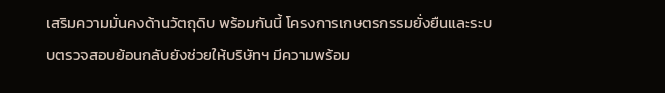เสริมความมั่นคงด้านวัตถุดิบ พร้อมกันนี้ โครงการเกษตรกรรมยั่งยืนและระบบตรวจสอบย้อนกลับยังช่วยให้บริษัทฯ มีความพร้อม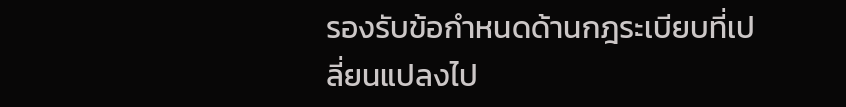รองรับข้อกำหนดด้านกฎระเบียบที่เปลี่ยนแปลงไป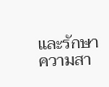และรักษาความสา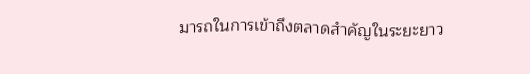มารถในการเข้าถึงตลาดสำคัญในระยะยาว